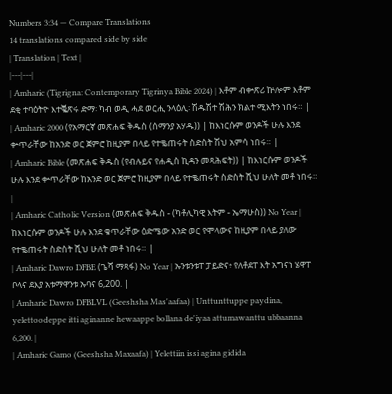Numbers 3:34 — Compare Translations
14 translations compared side by side
| Translation | Text |
|---|---|
| Amharic (Tigrigna: Contemporary Tigrinya Bible 2024) | እቶም ብቍጽሪ ኵሎም እቶም ደቂ ተባዕትዮ እተቘጽሩ ድማ፡ ካብ ወዲ ሓደ ወርሒ ንላዕሊ፡ ሽዱሽተ ሽሕን ክልተ ሚእትን ነበሩ። |
| Amharic 2000 (የአማርኛ መጽሐፍ ቅዱስ (ሰማንያ አሃዱ)) | ከእነርሱም ወንዶች ሁሉ እንደ ቍጥራቸው ከአንድ ወር ጀምሮ ከዚያም በላይ የተቈጠሩት ስድስት ሽህ አምሳ ነበሩ። |
| Amharic Bible (መጽሐፍ ቅዱስ (የብሉይና የሐዲስ ኪዳን መጻሕፍት)) | ከእነርሱም ወንዶች ሁሉ እንደ ቍጥራቸው ከአንድ ወር ጀምሮ ከዚያም በላይ የተቈጠሩት ስድስት ሺህ ሁለት መቶ ነበሩ። |
| Amharic Catholic Version (መጽሐፍ ቅዱስ - (ካቶሊካዊ እትም - ኤማሁስ)) No Year | ከእነርሱም ወንዶች ሁሉ እንደ ቁጥራቸው ዕድሜው አንድ ወር የሞላውና ከዚያም በላይ ያለው የተቈጠሩት ስድስት ሺህ ሁለት መቶ ነበሩ። |
| Amharic Dawro DFBE (ጌሻ ማጻፋ) No Year | ኡንቱንቱፐ ፓይድና፥ የለቶደፐ እት አግናነ ሄዋፐ ቦላና ደእያ አቱማዋንቱ ኡባና 6,200. |
| Amharic Dawro DFBLVL (Geeshsha Mas'aafaa) | Unttunttuppe paydina, yelettoodeppe itti aginanne hewaappe bollana de'iyaa attumawanttu ubbaanna 6,200. |
| Amharic Gamo (Geeshsha Maxaafa) | Yelettiin issi agina gidida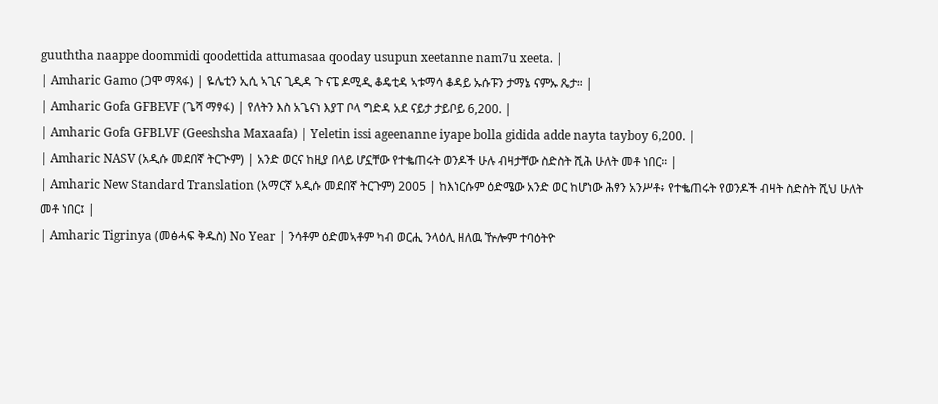guuththa naappe doommidi qoodettida attumasaa qooday usupun xeetanne nam7u xeeta. |
| Amharic Gamo (ጋሞ ማጻፋ) | ዬሌቲን ኢሲ ኣጊና ጊዲዳ ጉ ናፔ ዶሚዲ ቆዴቲዳ ኣቱማሳ ቆዳይ ኡሱፑን ታማኔ ናምኡ ጼታ። |
| Amharic Gofa GFBEVF (ጌሻ ማፃፋ) | የለትን እስ አጌናነ እያፐ ቦላ ግድዳ አደ ናይታ ታይቦይ 6,200. |
| Amharic Gofa GFBLVF (Geeshsha Maxaafa) | Yeletin issi ageenanne iyape bolla gidida adde nayta tayboy 6,200. |
| Amharic NASV (አዲሱ መደበኛ ትርጒም) | አንድ ወርና ከዚያ በላይ ሆኗቸው የተቈጠሩት ወንዶች ሁሉ ብዛታቸው ስድስት ሺሕ ሁለት መቶ ነበር። |
| Amharic New Standard Translation (አማርኛ አዲሱ መደበኛ ትርጉም) 2005 | ከእነርሱም ዕድሜው አንድ ወር ከሆነው ሕፃን አንሥቶ፥ የተቈጠሩት የወንዶች ብዛት ስድስት ሺህ ሁለት መቶ ነበር፤ |
| Amharic Tigrinya (መፅሓፍ ቅዱስ) No Year | ንሳቶም ዕድመኣቶም ካብ ወርሒ ንላዕሊ ዘለዉ ዅሎም ተባዕትዮ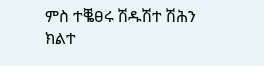ምስ ተቘፀሩ ሽዱሽተ ሽሕን ክልተ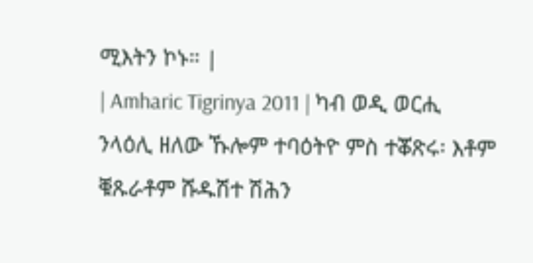ሚእትን ኮኑ። |
| Amharic Tigrinya 2011 | ካብ ወዲ ወርሒ ንላዕሊ ዘለው ኹሎም ተባዕትዮ ምስ ተቖጽሩ፡ እቶም ቑጹራቶም ሹዱሽተ ሽሕን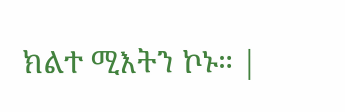ክልተ ሚእትን ኮኑ። |